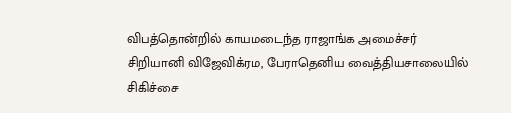விபத்தொன்றில் காயமடைந்த ராஜாங்க அமைச்சர் சிறியானி விஜேவிக்ரம, பேராதெனிய வைத்தியசாலையில் சிகிச்சை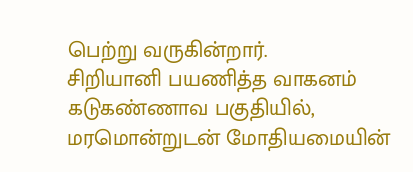பெற்று வருகின்றார்.
சிறியானி பயணித்த வாகனம் கடுகண்ணாவ பகுதியில், மரமொன்றுடன் மோதியமையின்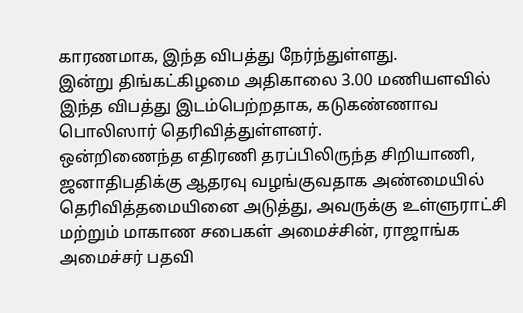காரணமாக, இந்த விபத்து நேர்ந்துள்ளது.
இன்று திங்கட்கிழமை அதிகாலை 3.00 மணியளவில் இந்த விபத்து இடம்பெற்றதாக, கடுகண்ணாவ பொலிஸார் தெரிவித்துள்ளனர்.
ஒன்றிணைந்த எதிரணி தரப்பிலிருந்த சிறியாணி, ஜனாதிபதிக்கு ஆதரவு வழங்குவதாக அண்மையில் தெரிவித்தமையினை அடுத்து, அவருக்கு உள்ளுராட்சி மற்றும் மாகாண சபைகள் அமைச்சின், ராஜாங்க அமைச்சர் பதவி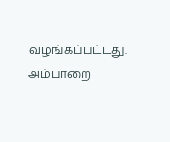வழங்கப்பட்டது.
அம்பாறை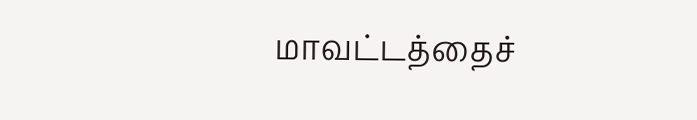மாவட்டத்தைச்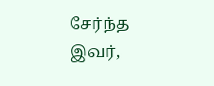சேர்ந்த இவர்,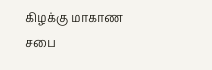கிழக்கு மாகாண சபை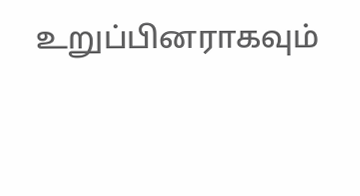உறுப்பினராகவும்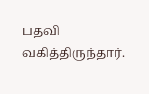பதவி வகித்திருந்தார்.